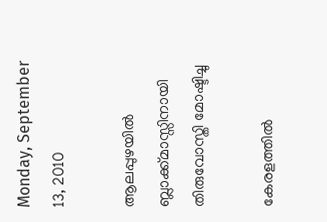Monday, September 13, 2010

ആലപ്പുഴയില്‍ ബ്ലാക്ക്മാസ്സിനായി തിരുവോസ്തി മോഷ്ടിച്ചു

കേരളത്തില്‍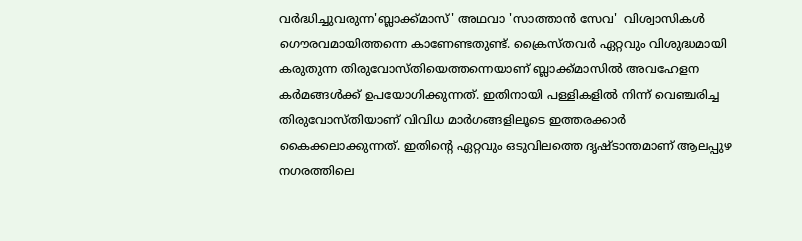വര്‍ദ്ധിച്ചുവരുന്ന'ബ്ലാക്ക്‌മാസ്‌' അഥവാ 'സാത്താന്‍ സേവ'  വിശ്വാസികള്‍ ഗൌരവമായിത്തന്നെ കാണേണ്ടതുണ്ട്. ക്രൈസ്‌തവര്‍ ഏറ്റവും വിശുദ്ധമായി കരുതുന്ന തിരുവോസ്‌തിയെത്തന്നെയാണ്‌ ബ്ലാക്ക്‌മാസില്‍ അവഹേളന കര്‍മങ്ങള്‍ക്ക്‌ ഉപയോഗിക്കുന്നത്. ഇതിനായി പള്ളികളില്‍ നിന്ന് വെഞ്ചരിച്ച തിരുവോസ്തിയാണ് വിവിധ മാര്‍ഗങ്ങളിലൂടെ ഇത്തരക്കാര്‍ കൈക്കലാക്കുന്നത്. ഇതിന്‍റെ ഏറ്റവും ഒടുവിലത്തെ ദൃഷ്ടാന്തമാണ് ആലപ്പുഴ നഗരത്തിലെ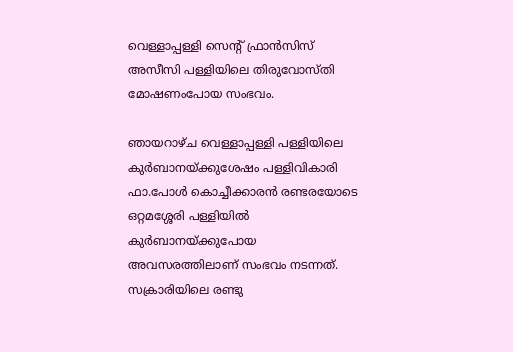വെള്ളാപ്പള്ളി സെന്റ് ഫ്രാന്‍സിസ് അസീസി പള്ളിയിലെ തിരുവോസ്തി മോഷണംപോയ സംഭവം.

ഞായറാഴ്ച വെള്ളാപ്പള്ളി പള്ളിയിലെ കുര്‍ബാനയ്ക്കുശേഷം പള്ളിവികാരി ഫാ.പോള്‍ കൊച്ചീക്കാരന്‍ രണ്ടരയോടെ ഒറ്റമശ്ശേരി പള്ളിയില്‍ കുര്‍ബാനയ്ക്കുപോയ അവസരത്തിലാണ് സംഭവം നടന്നത്. സക്രാരിയിലെ രണ്ടു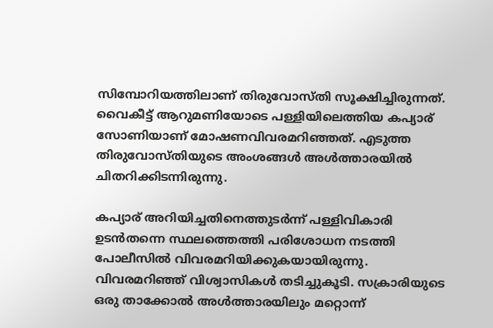സിമ്പോറിയത്തിലാണ് തിരുവോസ്തി സൂക്ഷിച്ചിരുന്നത്. വൈകീട്ട് ആറുമണിയോടെ പള്ളിയിലെത്തിയ കപ്യാര് സോണിയാണ് മോഷണവിവരമറിഞ്ഞത്. എടുത്ത തിരുവോസ്തിയുടെ അംശങ്ങള്‍ അള്‍ത്താരയില്‍ ചിതറിക്കിടന്നിരുന്നു.

കപ്യാര് അറിയിച്ചതിനെത്തുടര്‍ന്ന് പള്ളിവികാരി  ഉടന്‍തന്നെ സ്ഥലത്തെത്തി പരിശോധന നടത്തി പോലീസില്‍ വിവരമറിയിക്കുകയായിരുന്നു. വിവരമറിഞ്ഞ് വിശ്വാസികള്‍ തടിച്ചുകൂടി. സക്രാരിയുടെ ഒരു താക്കോല്‍ അള്‍ത്താരയിലും മറ്റൊന്ന്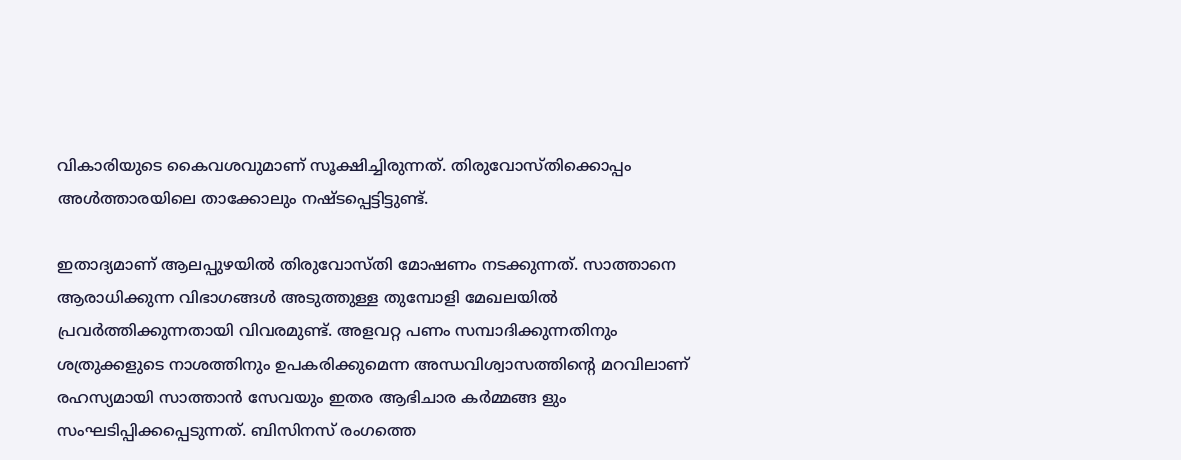വികാരിയുടെ കൈവശവുമാണ് സൂക്ഷിച്ചിരുന്നത്. തിരുവോസ്തിക്കൊപ്പം അള്‍ത്താരയിലെ താക്കോലും നഷ്ടപ്പെട്ടിട്ടുണ്ട്.

ഇതാദ്യമാണ് ആലപ്പുഴയില്‍ തിരുവോസ്തി മോഷണം നടക്കുന്നത്. സാത്താനെ ആരാധിക്കുന്ന വിഭാഗങ്ങള്‍ അടുത്തുള്ള തുമ്പോളി മേഖലയില്‍ പ്രവര്‍ത്തിക്കുന്നതായി വിവരമുണ്ട്. അളവറ്റ പണം സമ്പാദിക്കുന്നതിനും ശത്രുക്കളുടെ നാശത്തിനും ഉപകരിക്കുമെന്ന അന്ധവിശ്വാസത്തിന്റെ മറവിലാണ്‌ രഹസ്യമായി സാത്താന്‍ സേവയും ഇതര ആഭിചാര കര്‍മ്മങ്ങ ളും സംഘടിപ്പിക്കപ്പെടുന്നത്‌. ബിസിനസ്‌ രംഗത്തെ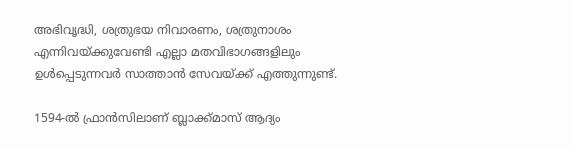അഭിവൃദ്ധി, ശത്രുഭയ നിവാരണം, ശത്രുനാശം എന്നിവയ്‌ക്കുവേണ്ടി എല്ലാ മതവിഭാഗങ്ങളിലും ഉള്‍പ്പെടുന്നവര്‍ സാത്താന്‍ സേവയ്‌ക്ക്‌ എത്തുന്നുണ്ട്‌.

1594-ല്‍ ഫ്രാന്‍സിലാണ്‌ ബ്ലാക്ക്‌മാസ്‌ ആദ്യം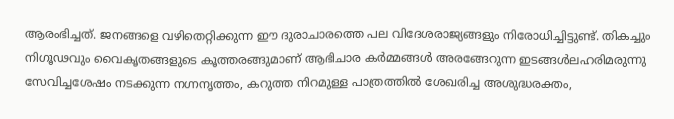ആരംഭിച്ചത്‌. ജനങ്ങളെ വഴിതെറ്റിക്കുന്ന ഈ ദുരാചാരത്തെ പല വിദേശരാജ്യങ്ങളും നിരോധിച്ചിട്ടുണ്ട്‌. തികച്ചും നിഗൂഢവും വൈകൃതങ്ങളുടെ കൂത്തരങ്ങുമാണ്‌ ആഭിചാര കര്‍മ്മങ്ങള്‍ അരങ്ങേറുന്ന ഇടങ്ങള്‍ലഹരിമരുന്നു സേവിച്ചശേഷം നടക്കുന്ന നഗ്നനൃത്തം, കറുത്ത നിറമുള്ള പാത്രത്തില്‍ ശേഖരിച്ച അശുദ്ധരക്തം,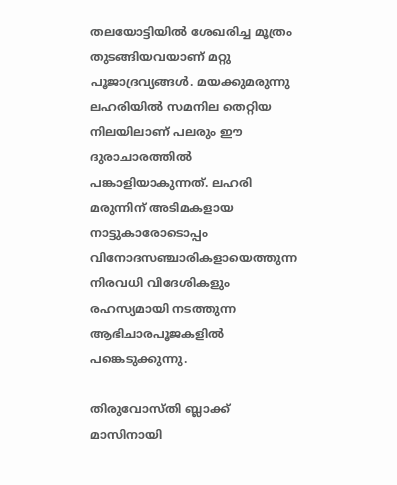തലയോട്ടിയില്‍ ശേഖരിച്ച മൂത്രം തുടങ്ങിയവയാണ്‌ മറ്റു പൂജാദ്രവ്യങ്ങള്‍. മയക്കുമരുന്നു ലഹരിയില്‍ സമനില തെറ്റിയ നിലയിലാണ്‌ പലരും ഈ ദുരാചാരത്തില്‍ പങ്കാളിയാകുന്നത്‌. ലഹരി മരുന്നിന്‌ അടിമകളായ നാട്ടുകാരോടൊപ്പം വിനോദസഞ്ചാരികളായെത്തുന്ന നിരവധി വിദേശികളും രഹസ്യമായി നടത്തുന്ന ആഭിചാരപൂജകളില്‍ പങ്കെടുക്കുന്നു.

തിരുവോസ്‌തി ബ്ലാക്ക്‌ മാസിനായി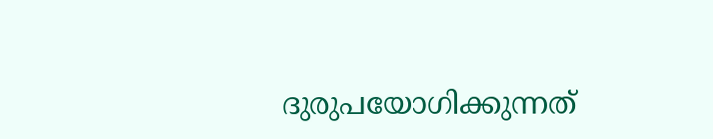ദുരുപയോഗിക്കുന്നത്‌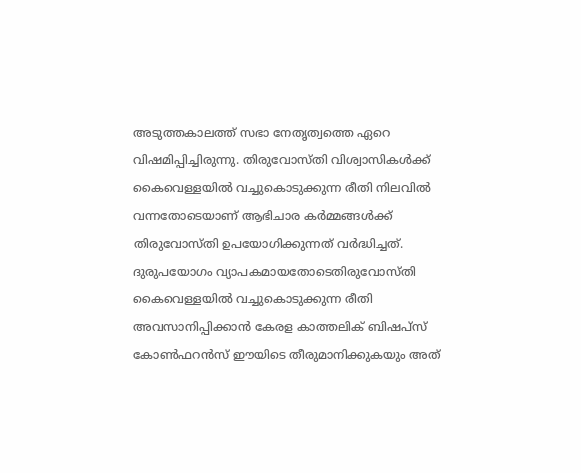അടുത്തകാലത്ത് സഭാ നേതൃത്വത്തെ ഏറെ വിഷമിപ്പിച്ചിരുന്നു. തിരുവോസ്‌തി വിശ്വാസികള്‍ക്ക്‌  കൈവെള്ളയില്‍ വച്ചുകൊടുക്കുന്ന രീതി നിലവില്‍ വന്നതോടെയാണ്‌ ആഭിചാര കര്‍മ്മങ്ങള്‍ക്ക്‌ തിരുവോസ്‌തി ഉപയോഗിക്കുന്നത്‌ വര്‍ദ്ധിച്ചത്‌. ദുരുപയോഗം വ്യാപകമായതോടെതിരുവോസ്‌തി കൈവെള്ളയില്‍ വച്ചുകൊടുക്കുന്ന രീതി അവസാനിപ്പിക്കാന്‍ കേരള കാത്തലിക്‌ ബിഷപ്‌സ്‌ കോണ്‍ഫറന്‍സ്‌ ഈയിടെ തീരുമാനിക്കുകയും അത്‌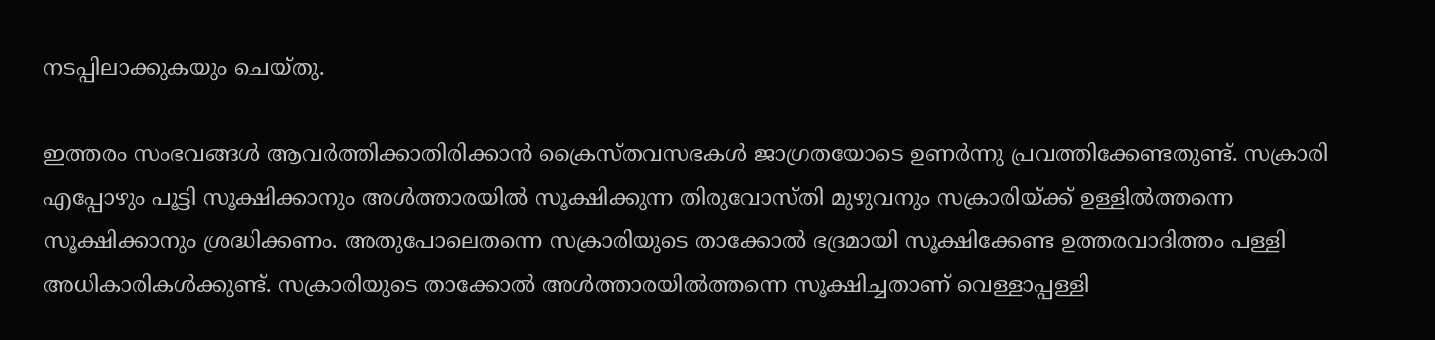നടപ്പിലാക്കുകയും ചെയ്‌തു.

ഇത്തരം സംഭവങ്ങള്‍ ആവര്‍ത്തിക്കാതിരിക്കാന്‍ ക്രൈസ്തവസഭകള്‍ ജാഗ്രതയോടെ ഉണര്‍ന്നു പ്രവത്തിക്കേണ്ടതുണ്ട്. സക്രാരി എപ്പോഴും പൂട്ടി സൂക്ഷിക്കാനും അള്‍ത്താരയില്‍ സൂക്ഷിക്കുന്ന തിരുവോസ്തി മുഴുവനും സക്രാരിയ്ക്ക് ഉള്ളില്‍ത്തന്നെ സൂക്ഷിക്കാനും ശ്രദ്ധിക്കണം. അതുപോലെതന്നെ സക്രാരിയുടെ താക്കോല്‍ ഭദ്രമായി സൂക്ഷിക്കേണ്ട ഉത്തരവാദിത്തം പള്ളി അധികാരികള്‍ക്കുണ്ട്. സക്രാരിയുടെ താക്കോല്‍ അള്‍ത്താരയില്‍ത്തന്നെ സൂക്ഷിച്ചതാണ് വെള്ളാപ്പള്ളി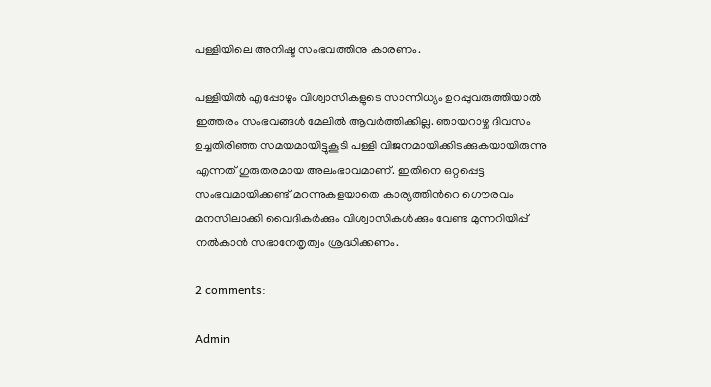പള്ളിയിലെ അനിഷ്ട സംഭവത്തിനു കാരണം.

പള്ളിയില്‍ എപ്പോഴും വിശ്വാസികളുടെ സാന്നിധ്യം ഉറപ്പുവരുത്തിയാല്‍ ഇത്തരം സംഭവങ്ങള്‍ മേലില്‍ ആവര്‍ത്തിക്കില്ല. ഞായറാഴ്ച ദിവസം ഉച്ചതിരിഞ്ഞ സമയമായിട്ടുകൂടി പള്ളി വിജനമായിക്കിടക്കുകയായിരുന്നു എന്നത് ഗുരുതരമായ അലംഭാവമാണ്. ഇതിനെ ഒറ്റപ്പെട്ട സംഭവമായിക്കണ്ട് മറന്നുകളയാതെ കാര്യത്തിന്‍റെ ഗൌരവം മനസിലാക്കി വൈദികര്‍ക്കും വിശ്വാസികള്‍ക്കും വേണ്ട മുന്നറിയിപ്പ്‌ നല്‍കാന്‍ സഭാനേതൃത്വം ശ്രദ്ധിക്കണം.

2 comments:

Admin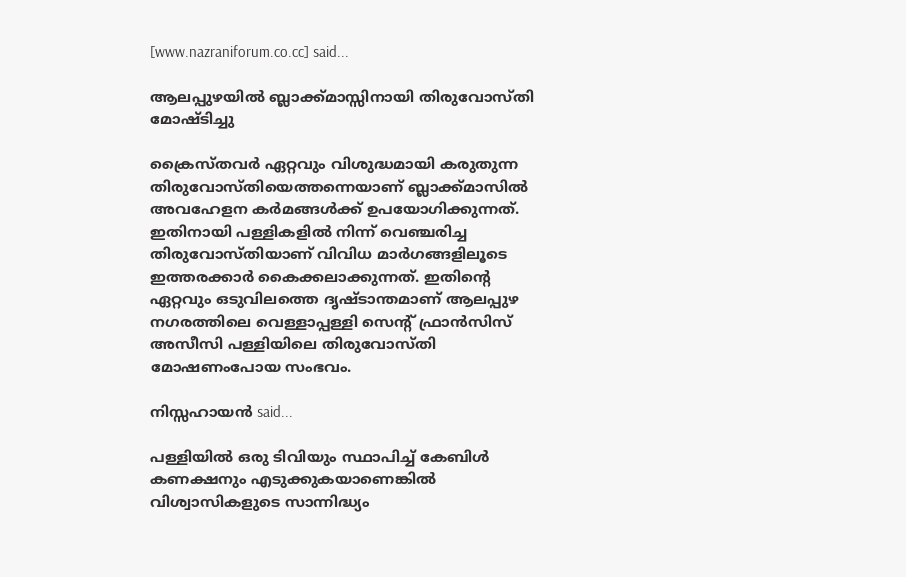[www.nazraniforum.co.cc] said...

ആലപ്പുഴയില്‍ ബ്ലാക്ക്മാസ്സിനായി തിരുവോസ്തി മോഷ്ടിച്ചു

ക്രൈസ്‌തവര്‍ ഏറ്റവും വിശുദ്ധമായി കരുതുന്ന തിരുവോസ്‌തിയെത്തന്നെയാണ്‌ ബ്ലാക്ക്‌മാസില്‍ അവഹേളന കര്‍മങ്ങള്‍ക്ക്‌ ഉപയോഗിക്കുന്നത്. ഇതിനായി പള്ളികളില്‍ നിന്ന് വെഞ്ചരിച്ച തിരുവോസ്തിയാണ് വിവിധ മാര്‍ഗങ്ങളിലൂടെ ഇത്തരക്കാര്‍ കൈക്കലാക്കുന്നത്. ഇതിന്‍റെ ഏറ്റവും ഒടുവിലത്തെ ദൃഷ്ടാന്തമാണ് ആലപ്പുഴ നഗരത്തിലെ വെള്ളാപ്പള്ളി സെന്റ് ഫ്രാന്‍സിസ് അസീസി പള്ളിയിലെ തിരുവോസ്തി മോഷണംപോയ സംഭവം.

നിസ്സഹായന്‍ said...

പള്ളിയില്‍ ഒരു ടിവിയും സ്ഥാപിച്ച് കേബിള്‍ കണക്ഷനും എടുക്കുകയാണെങ്കില്‍ വിശ്വാസികളുടെ സാന്നിദ്ധ്യം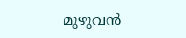മുഴുവന്‍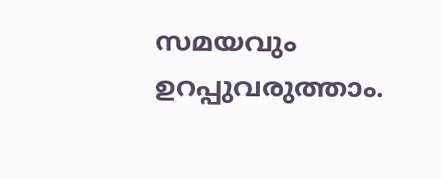സമയവും ഉറപ്പുവരുത്താം.